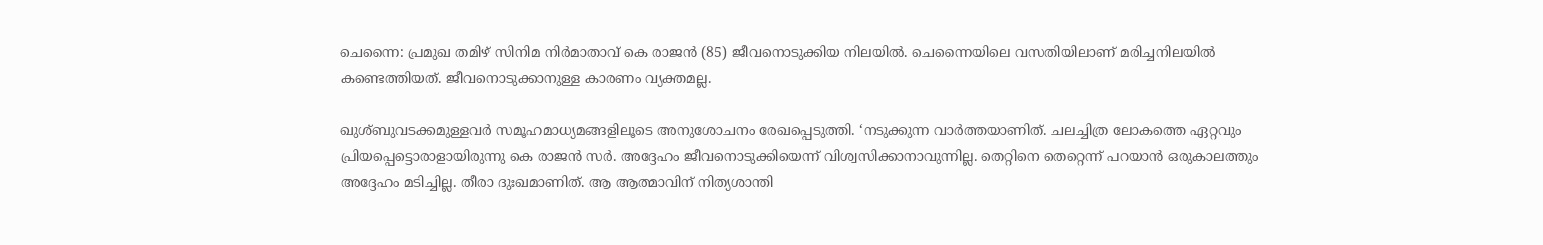ചെന്നൈ: പ്രമുഖ തമിഴ് സിനിമ നിര്‍മാതാവ് കെ രാജന്‍ (85) ജീവനൊടുക്കിയ നിലയില്‍. ചെന്നൈയിലെ വസതിയിലാണ് മരിച്ചനിലയില്‍ കണ്ടെത്തിയത്. ജീവനൊടുക്കാനുള്ള കാരണം വ്യക്തമല്ല.

ഖുശ്ബുവടക്കമുള്ളവര്‍ സമൂഹമാധ്യമങ്ങളിലൂടെ അനുശോചനം രേഖപ്പെടുത്തി. ‘നടുക്കുന്ന വാര്‍ത്തയാണിത്. ചലച്ചിത്ര ലോകത്തെ ഏറ്റവും പ്രിയപ്പെട്ടൊരാളായിരുന്നു കെ രാജന്‍ സര്‍. അദ്ദേഹം ജീവനൊടുക്കിയെന്ന് വിശ്വസിക്കാനാവുന്നില്ല. തെറ്റിനെ തെറ്റെന്ന് പറയാന്‍ ഒരുകാലത്തും അദ്ദേഹം മടിച്ചില്ല. തീരാ ദുഃഖമാണിത്. ആ ആത്മാവിന് നിത്യശാന്തി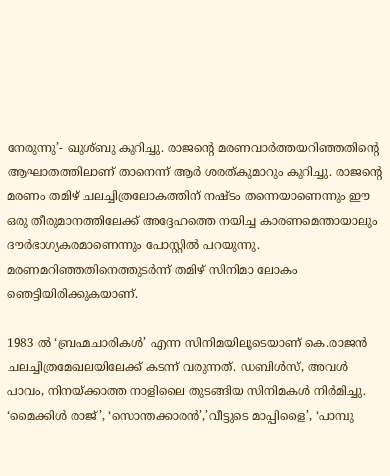നേരുന്നു’- ഖുശ്ബു കുറിച്ചു. രാജന്റെ മരണവാര്‍ത്തയറിഞ്ഞതിന്റെ ആഘാതത്തിലാണ് താനെന്ന് ആര്‍ ശരത്കുമാറും കുറിച്ചു. രാജന്റെ മരണം തമിഴ് ചലച്ചിത്രലോകത്തിന് നഷ്ടം തന്നെയാണെന്നും ഈ ഒരു തീരുമാനത്തിലേക്ക് അദ്ദേഹത്തെ നയിച്ച കാരണമെന്തായാലും ദൗര്‍ഭാഗ്യകരമാണെന്നും പോസ്റ്റില്‍ പറയുന്നു. മരണമറിഞ്ഞതിനെത്തുടര്‍ന്ന് തമിഴ് സിനിമാ ലോകം ഞെട്ടിയിരിക്കുകയാണ്.

1983 ല്‍ ‘ബ്രഹ്മചാരികള്‍’ എന്ന സിനിമയിലൂടെയാണ് കെ.രാജന്‍ ചലച്ചിത്രമേഖലയിലേക്ക് കടന്ന് വരുന്നത്. ഡബിള്‍സ്, അവള്‍ പാവം, നിനയ്ക്കാത്ത നാളിലൈ തുടങ്ങിയ സിനിമകള്‍ നിര്‍മിച്ചു. ‘മൈക്കിള്‍ രാജ്’, ‘സൊന്തക്കാരന്‍’,’വീട്ടുടെ മാപ്പിളൈ’, ‘പാമ്പു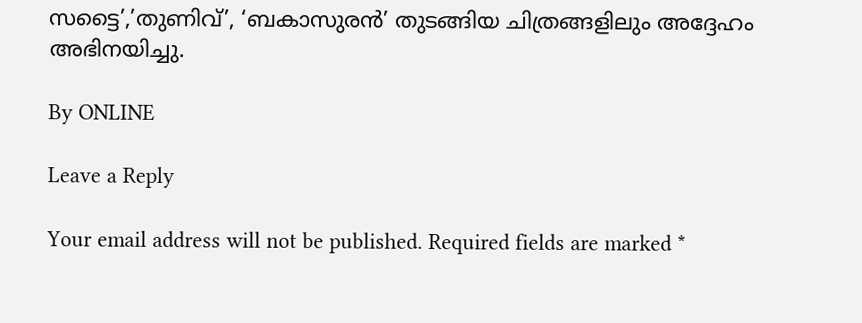സട്ടൈ’,’തുണിവ്’, ‘ബകാസുരന്‍’ തുടങ്ങിയ ചിത്രങ്ങളിലും അദ്ദേഹം അഭിനയിച്ചു.

By ONLINE

Leave a Reply

Your email address will not be published. Required fields are marked *